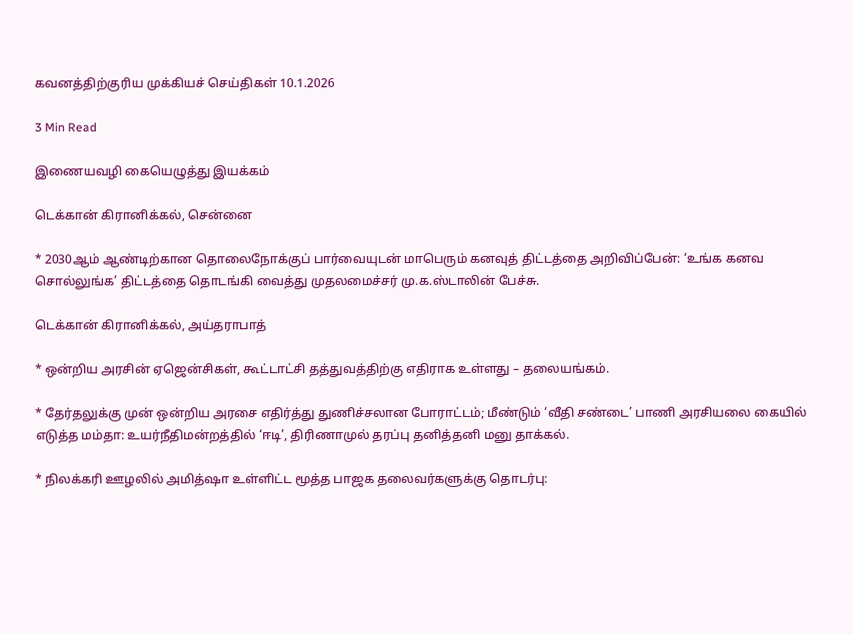கவனத்திற்குரிய முக்கியச் செய்திகள் 10.1.2026

3 Min Read

இணையவழி கையெழுத்து இயக்கம்

டெக்கான் கிரானிக்கல், சென்னை

* 2030ஆம் ஆண்டிற்கான தொலைநோக்குப் பார்வையுடன் மாபெரும் கனவுத் திட்டத்தை அறிவிப்பேன்: ‘உங்க கனவ சொல்லுங்க’ திட்டத்தை தொடங்கி வைத்து முதலமைச்சர் மு.க.ஸ்டாலின் பேச்சு.

டெக்கான் கிரானிக்கல், அய்தராபாத்

* ஒன்றிய அரசின் ஏஜென்சிகள், கூட்டாட்சி தத்துவத்திற்கு எதிராக உள்ளது – தலையங்கம்.

* தேர்தலுக்கு முன் ஒன்றிய அரசை எதிர்த்து துணிச்சலான போராட்டம்; மீண்டும் ‘வீதி சண்டை’ பாணி அரசியலை கையில் எடுத்த மம்தா: உயர்நீதிமன்றத்தில் ‘ஈடி’, திரிணாமுல் தரப்பு தனித்தனி மனு தாக்கல்.

* நிலக்கரி ஊழலில் அமித்ஷா உள்ளிட்ட மூத்த பாஜக தலைவர்களுக்கு தொடர்பு: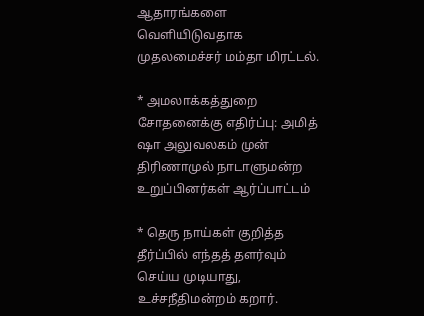ஆதாரங்களை வெளியிடுவதாக முதலமைச்சர் மம்தா மிரட்டல்.

* அமலாக்கத்துறை சோதனைக்கு எதிர்ப்பு: அமித் ஷா அலுவலகம் முன் திரிணாமுல் நாடாளுமன்ற உறுப்பினர்கள் ஆர்ப்பாட்டம்

* தெரு நாய்கள் குறித்த தீர்ப்பில் எந்தத் தளர்வும் செய்ய முடியாது, உச்சநீதிமன்றம் கறார்.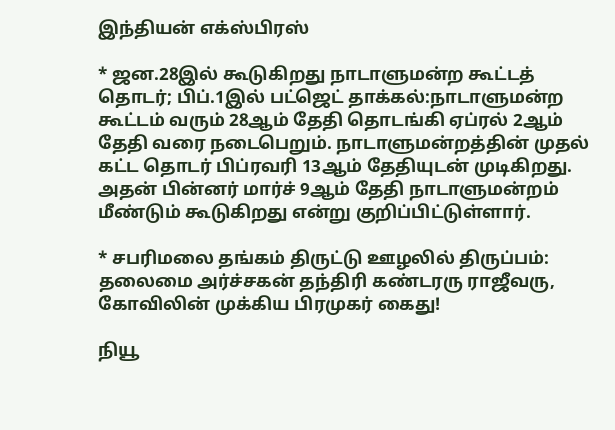இந்தியன் எக்ஸ்பிரஸ்

* ஜன.28இல் கூடுகிறது நாடாளுமன்ற கூட்டத் தொடர்; பிப்.1இல் பட்ஜெட் தாக்கல்:நாடாளுமன்ற கூட்டம் வரும் 28ஆம் தேதி தொடங்கி ஏப்ரல் 2ஆம் தேதி வரை நடைபெறும். நாடாளுமன்றத்தின் முதல் கட்ட தொடர் பிப்ரவரி 13ஆம் தேதியுடன் முடிகிறது. அதன் பின்னர் மார்ச் 9ஆம் தேதி நாடாளுமன்றம் மீண்டும் கூடுகிறது என்று குறிப்பிட்டுள்ளார்.

* சபரிமலை தங்கம் திருட்டு ஊழலில் திருப்பம்: தலைமை அர்ச்சகன் தந்திரி கண்டரரு ராஜீவரு, கோவிலின் முக்கிய பிரமுகர் கைது!

நியூ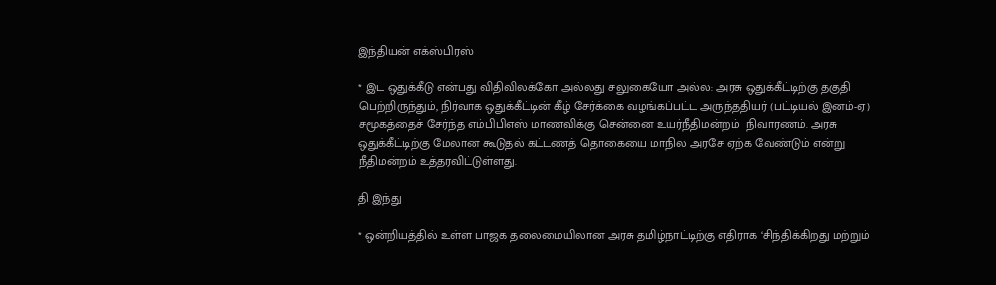இந்தியன் எக்ஸ்பிரஸ்

* இட ஒதுக்கீடு என்பது விதிவிலக்கோ அல்லது சலுகையோ அல்ல: அரசு ஒதுக்கீட்டிற்கு தகுதி பெற்றிருந்தும், நிர்வாக ஒதுக்கீட்டின் கீழ் சேர்க்கை வழங்கப்பட்ட அருந்ததியர் (பட்டியல் இனம்-ஏ) சமூகத்தைச் சேர்ந்த எம்பிபிஎஸ் மாணவிக்கு சென்னை உயர்நீதிமன்றம்  நிவாரணம். அரசு ஒதுக்கீட்டிற்கு மேலான கூடுதல் கட்டணத் தொகையை மாநில அரசே ஏற்க வேண்டும் என்று நீதிமன்றம் உத்தரவிட்டுள்ளது.

தி இந்து

* ஒன்றியத்தில் உள்ள பாஜக தலைமையிலான அரசு தமிழ்நாட்டிற்கு எதிராக ‘சிந்திக்கிறது மற்றும்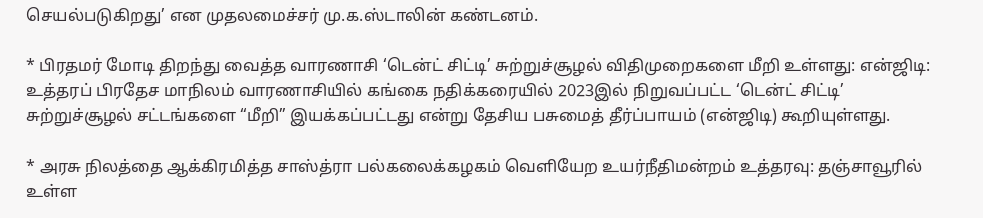செயல்படுகிறது’ என முதலமைச்சர் மு.க.ஸ்டாலின் கண்டனம்.

* பிரதமர் மோடி திறந்து வைத்த வாரணாசி ‘டென்ட் சிட்டி’ சுற்றுச்சூழல் விதிமுறைகளை மீறி உள்ளது: என்ஜிடி: உத்தரப் பிரதேச மாநிலம் வாரணாசியில் கங்கை நதிக்கரையில் 2023இல் நிறுவப்பட்ட ‘டென்ட் சிட்டி’ சுற்றுச்சூழல் சட்டங்களை “மீறி” இயக்கப்பட்டது என்று தேசிய பசுமைத் தீர்ப்பாயம் (என்ஜிடி) கூறியுள்ளது.

* அரசு நிலத்தை ஆக்கிரமித்த சாஸ்த்ரா பல்கலைக்கழகம் வெளியேற உயர்நீதிமன்றம் உத்தரவு: தஞ்சாவூரில் உள்ள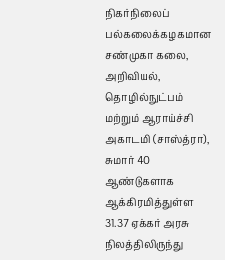நிகர்நிலைப் பல்கலைக்கழகமான சண்முகா கலை, அறிவியல், தொழில்நுட்பம் மற்றும் ஆராய்ச்சி அகாடமி (சாஸ்த்ரா), சுமார் 40 ஆண்டுகளாக ஆக்கிரமித்துள்ள 31.37 ஏக்கர் அரசு நிலத்திலிருந்து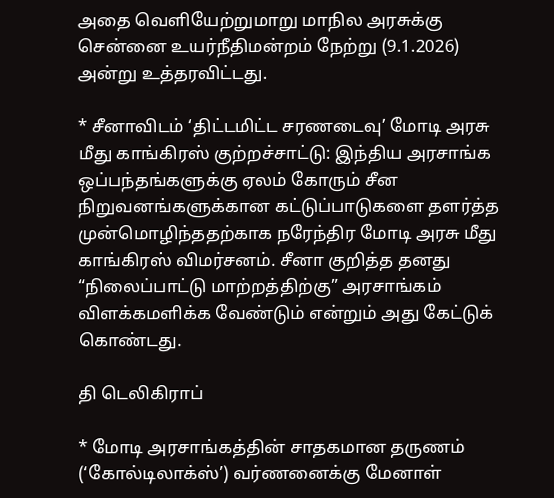அதை வெளியேற்றுமாறு மாநில அரசுக்கு சென்னை உயர்நீதிமன்றம் நேற்று (9.1.2026) அன்று உத்தரவிட்டது.

* சீனாவிடம் ‘திட்டமிட்ட சரணடைவு’ மோடி அரசு மீது காங்கிரஸ் குற்றச்சாட்டு: இந்திய அரசாங்க ஒப்பந்தங்களுக்கு ஏலம் கோரும் சீன நிறுவனங்களுக்கான கட்டுப்பாடுகளை தளர்த்த முன்மொழிந்ததற்காக நரேந்திர மோடி அரசு மீது காங்கிரஸ் விமர்சனம். சீனா குறித்த தனது “நிலைப்பாட்டு மாற்றத்திற்கு” அரசாங்கம் விளக்கமளிக்க வேண்டும் என்றும் அது கேட்டுக் கொண்டது.

தி டெலிகிராப்

* மோடி அரசாங்கத்தின் சாதகமான தருணம் (‘கோல்டிலாக்ஸ்’) வர்ணனைக்கு மேனாள்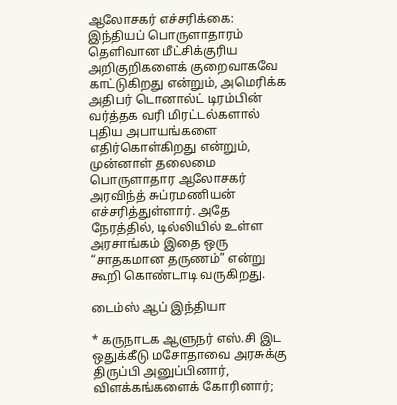ஆலோசகர் எச்சரிக்கை: இந்தியப் பொருளாதாரம் தெளிவான மீட்சிக்குரிய அறிகுறிகளைக் குறைவாகவே காட்டுகிறது என்றும், அமெரிக்க அதிபர் டொனால்ட் டிரம்பின் வர்த்தக வரி மிரட்டல்களால் புதிய அபாயங்களை எதிர்கொள்கிறது என்றும், முன்னாள் தலைமை பொருளாதார ஆலோசகர் அரவிந்த் சுப்ரமணியன் எச்சரித்துள்ளார். அதே நேரத்தில், டில்லியில் உள்ள அரசாங்கம் இதை ஒரு “சாதகமான தருணம்” என்று கூறி கொண்டாடி வருகிறது.

டைம்ஸ் ஆப் இந்தியா

* கருநாடக ஆளுநர் எஸ்.சி இட ஒதுக்கீடு மசோதாவை அரசுக்கு திருப்பி அனுப்பினார், விளக்கங்களைக் கோரினார்;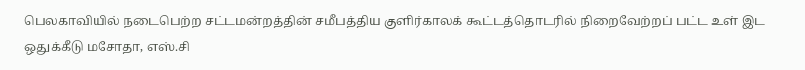பெலகாவியில் நடைபெற்ற சட்டமன்றத்தின் சமீபத்திய குளிர்காலக் கூட்டத்தொடரில் நிறைவேற்றப் பட்ட உள் இட ஒதுக்கீடு மசோதா, எஸ்.சி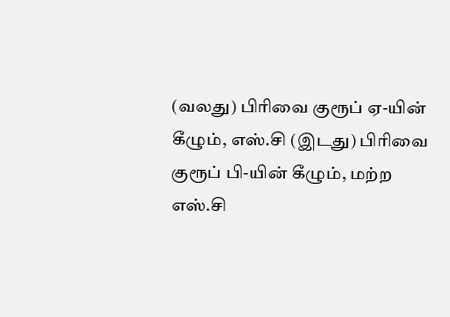(வலது) பிரிவை குரூப் ஏ-யின் கீழும், எஸ்.சி (இடது) பிரிவை குரூப் பி-யின் கீழும், மற்ற எஸ்.சி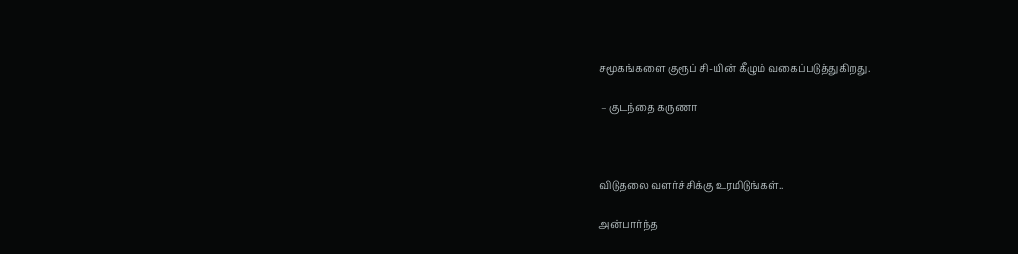சமூகங்களை குரூப் சி-யின் கீழும் வகைப்படுத்துகிறது.

 – குடந்தை கருணா



விடுதலை வளர்ச்சிக்கு உரமிடுங்கள்..

அன்பார்ந்த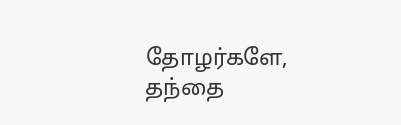தோழர்களே, தந்தை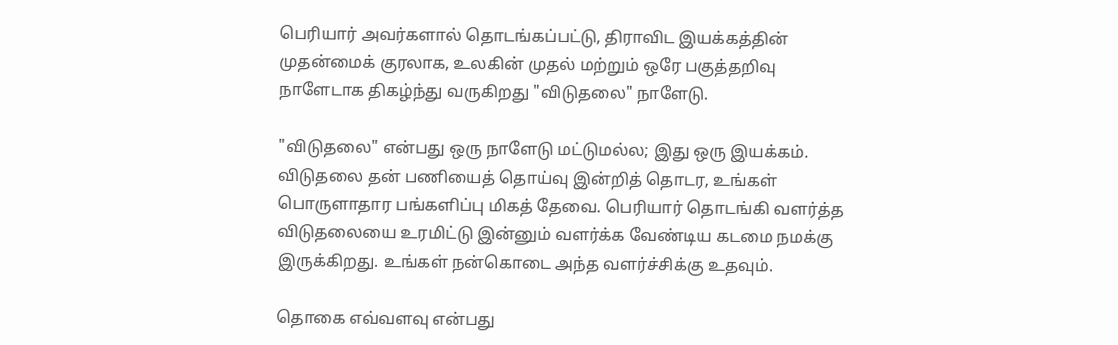பெரியார் அவர்களால் தொடங்கப்பட்டு, திராவிட இயக்கத்தின் முதன்மைக் குரலாக, உலகின் முதல் மற்றும் ஒரே பகுத்தறிவு நாளேடாக திகழ்ந்து வருகிறது "விடுதலை" நாளேடு.

"விடுதலை" என்பது ஒரு நாளேடு மட்டுமல்ல; இது ஒரு இயக்கம். விடுதலை தன் பணியைத் தொய்வு இன்றித் தொடர, உங்கள் பொருளாதார பங்களிப்பு மிகத் தேவை. பெரியார் தொடங்கி வளர்த்த விடுதலையை உரமிட்டு இன்னும் வளர்க்க வேண்டிய கடமை நமக்கு இருக்கிறது. உங்கள் நன்கொடை அந்த வளர்ச்சிக்கு உதவும்.

தொகை எவ்வளவு என்பது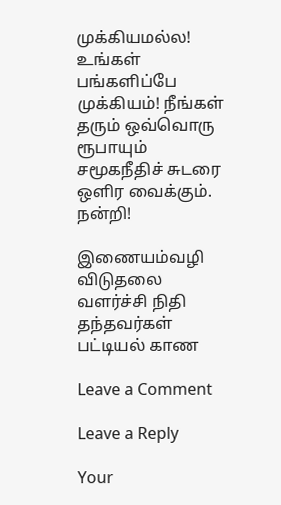முக்கியமல்ல! உங்கள் பங்களிப்பே முக்கியம்! நீங்கள் தரும் ஒவ்வொரு ரூபாயும் சமூகநீதிச் சுடரை ஒளிர வைக்கும். நன்றி!

இணையம்வழி விடுதலை வளர்ச்சி நிதி தந்தவர்கள் பட்டியல் காண

Leave a Comment

Leave a Reply

Your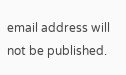email address will not be published.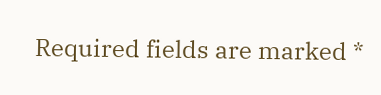Required fields are marked *